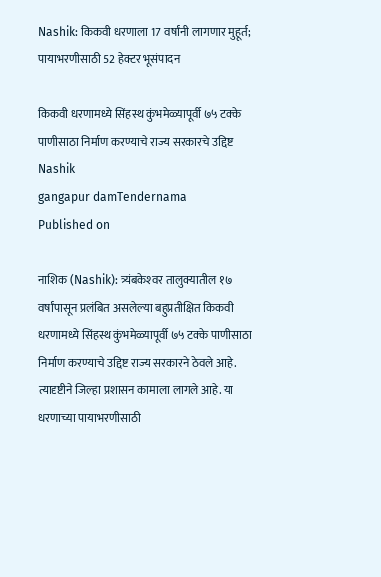Nashik: किकवी धरणाला 17 वर्षांनी लागणार मुहूर्त; पायाभरणीसाठी 52 हेक्टर भूसंपादन

किकवी धरणामध्ये सिंहस्थ कुंभमेळ्यापूर्वी ७५ टक्के पाणीसाठा निर्माण करण्याचे राज्य सरकारचे उद्दिष्ट
Nashik
gangapur damTendernama
Published on

नाशिक (Nashik): त्र्यंबकेश्‍वर तालुक्यातील १७ वर्षांपासून प्रलंबित असलेल्या बहुप्रतीक्षित किकवी धरणामध्ये सिंहस्थ कुंभमेळ्यापूर्वी ७५ टक्के पाणीसाठा निर्माण करण्याचे उद्दिष्ट राज्य सरकारने ठेवले आहे. त्यादृष्टीने जिल्हा प्रशासन कामाला लागले आहे. या धरणाच्या पायाभरणीसाठी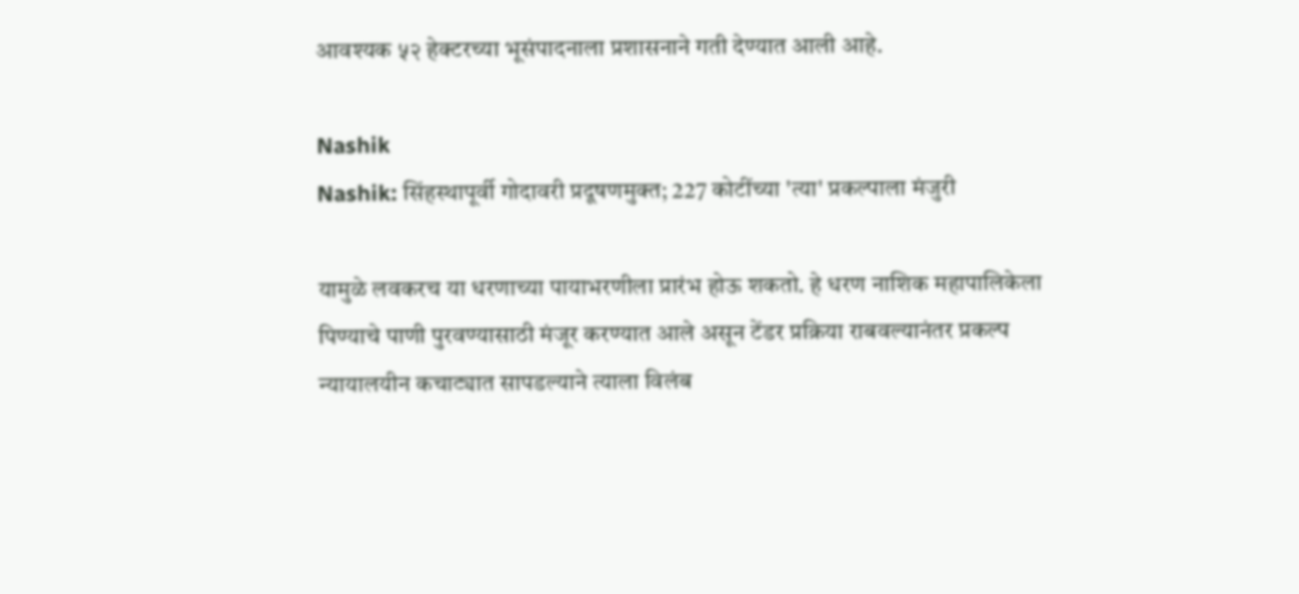आवश्‍यक ५२ हेक्टरच्या भूसंपादनाला प्रशासनाने गती देण्यात आली आहे.

Nashik
Nashik: सिंहस्थापूर्वी गोदावरी प्रदूषणमुक्त; 227 कोटींच्या 'त्या' प्रकल्पाला मंजुरी

यामुळे लवकरच या धरणाच्या पायाभरणीला प्रारंभ होऊ शकतो. हे धरण नाशिक महापालिकेला पिण्याचे पाणी पुरवण्यासाठी मंजूर करण्यात आले असून टेंडर प्रक्रिया राबवल्यानंतर प्रकल्प न्यायालयीन कचाट्यात सापडल्याने त्याला विलंब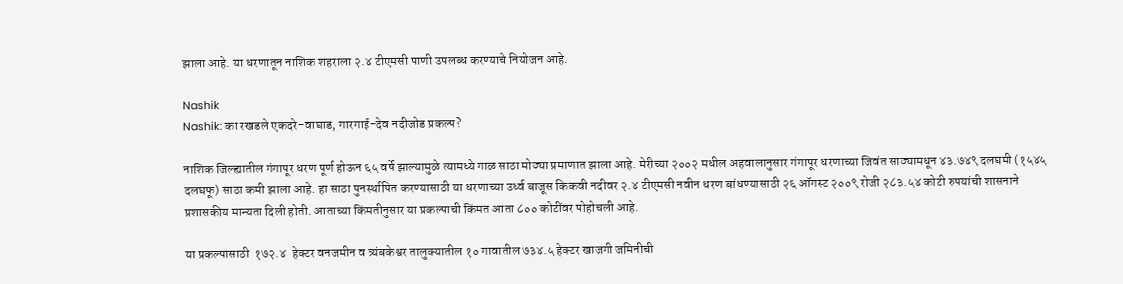झाला आहे. या धरणातून नाशिक शहराला २.४ टीएमसी पाणी उपलब्ध करण्याचे नियोजन आहे.

Nashik
Nashik: का रखडले एकदरे-वाघाड, गारगाई-देव नदीजोड प्रकल्प?

नाशिक जिल्ह्यातील गंगापूर धरण पूर्ण होऊन ६५ वर्षे झाल्यामुळे त्यामध्ये गाळ साठा मोठ्या प्रमाणात झाला आहे. मेरीच्या २००२ मधील अहवालानुसार गंगापूर धरणाच्या जिवंत साठ्यामधून ४३.७४९ दलघमी (१५४५ दलघफू) साठा कमी झाला आहे. हा साठा पुनर्स्थापित करण्यासाठी या धरणाच्या उर्ध्व बाजूस किकवी नदीवर २.४ टीएमसी नवीन धरण बांधण्यासाठी २६ ऑगस्ट २००९ रोजी २८३.५४ कोटी रुपयांची शासनाने प्रशासकीय मान्यता दिली होती. आताच्या किंमतीनुसार या प्रकल्पाची किंमत आता ८०० कोटींवर पोहोचली आहे.

या प्रकल्पासाठी  १७२.४  हेक्टर वनजमीन व त्र्यंबकेश्वर तालुक्यातील १० गावातील ७३४.५ हेक्टर खाजगी जमिनीची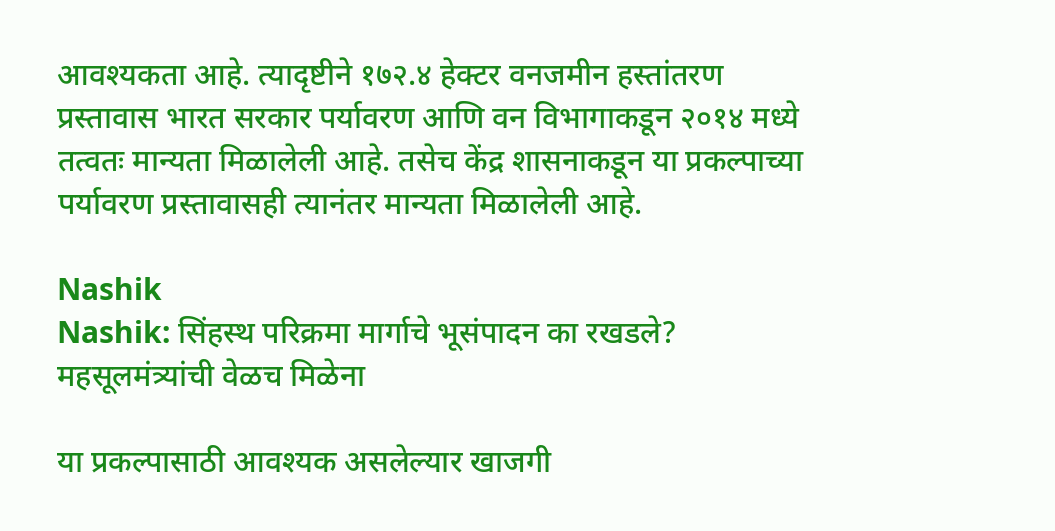आवश्यकता आहे. त्यादृष्टीने १७२.४ हेक्टर वनजमीन हस्तांतरण प्रस्तावास भारत सरकार पर्यावरण आणि वन विभागाकडून २०१४ मध्ये तत्वतः मान्यता मिळालेली आहे. तसेच केंद्र शासनाकडून या प्रकल्पाच्या पर्यावरण प्रस्तावासही त्यानंतर मान्यता मिळालेली आहे.

Nashik
Nashik: सिंहस्थ परिक्रमा मार्गाचे भूसंपादन का रखडले? महसूलमंत्र्यांची वेळच मिळेना

या प्रकल्पासाठी आवश्यक असलेल्यार खाजगी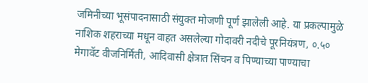जमिनीच्या भूसंपादनासाठी संयुक्त मोजणी पूर्ण झालेली आहे. या प्रकल्पामुळे नाशिक शहराच्या मधून वाहत असलेल्या गोदावरी नदीचे पूरनियंत्रण, ०.५० मेगावॅट वीजनिर्मिती, आदिवासी क्षेत्रात सिंचन व पिण्याच्या पाण्याचा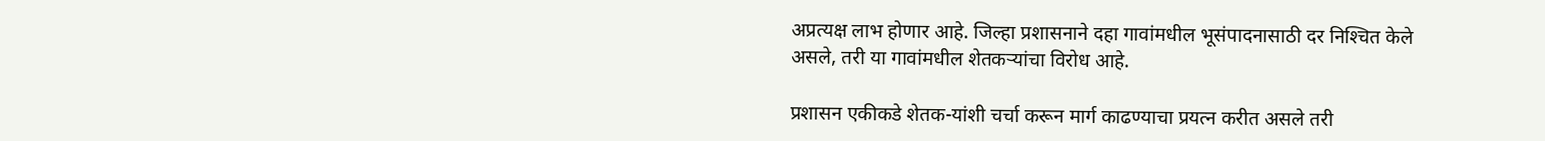अप्रत्यक्ष लाभ होणार आहे. जिल्हा प्रशासनाने दहा गावांमधील भूसंपादनासाठी दर निश्‍चित केले असले, तरी या गावांमधील शेतकऱ्यांचा विरोध आहे.

प्रशासन एकीकडे शेतक-यांशी चर्चा करून मार्ग काढण्याचा प्रयत्न करीत असले तरी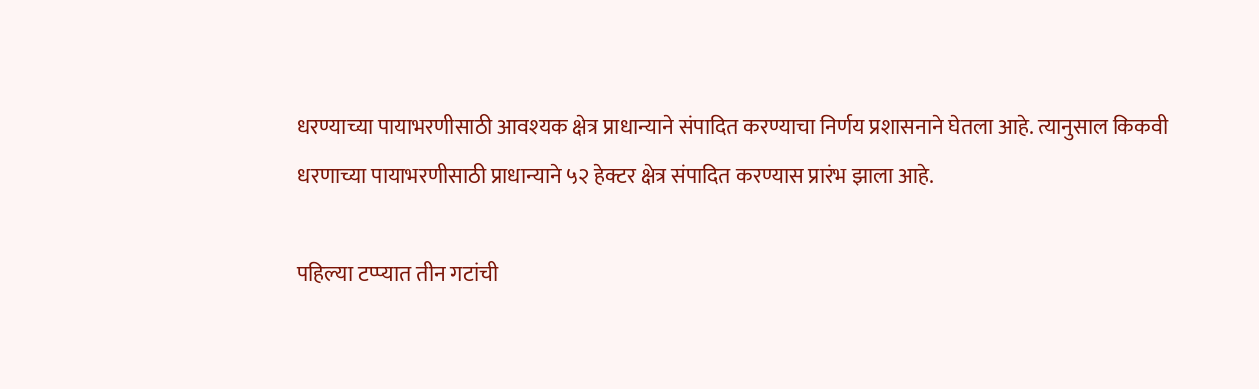धरण्याच्या पायाभरणीसाठी आवश्‍यक क्षेत्र प्राधान्याने संपादित करण्याचा निर्णय प्रशासनाने घेतला आहे. त्यानुसाल किकवी धरणाच्या पायाभरणीसाठी प्राधान्याने ५२ हेक्टर क्षेत्र संपादित करण्यास प्रारंभ झाला आहे.

पहिल्या टप्प्यात तीन गटांची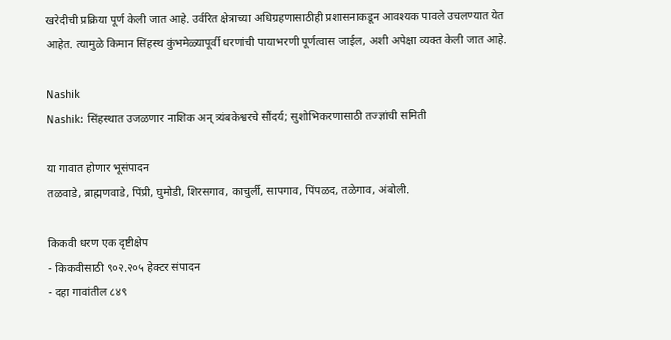खरेदीची प्रक्रिया पूर्ण केली जात आहे. उर्वरित क्षेत्राच्या अधिग्रहणासाठीही प्रशासनाकडून आवश्‍यक पावले उचलण्यात येत आहेत. त्यामुळे किमान सिंहस्थ कुंभमेळ्यापूर्वी धरणांची पायाभरणी पूर्णत्वास जाईल, अशी अपेक्षा व्यक्त केली जात आहे.

Nashik
Nashik: सिंहस्थात उजळणार नाशिक अन् त्र्यंबकेश्वरचे सौंदर्य; सुशोभिकरणासाठी तज्ज्ञांची समिती

या गावात होणार भूसंपादन
तळवाडे, ब्राह्मणवाडे, पिंप्री, घुमोडी, शिरसगाव, काचुर्ली, सापगाव, पिंपळद, तळेगाव, अंबोली.

किकवी धरण एक दृष्टीक्षेप
- किकवीसाठी ९०२.२०५ हेक्टर संपादन
- दहा गावांतील ८४९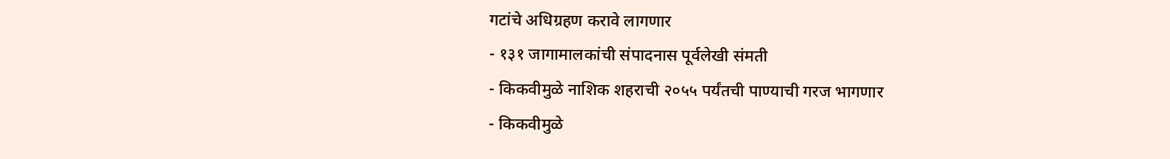गटांचे अधिग्रहण करावे लागणार
- १३१ जागामालकांची संपादनास पूर्वलेखी संमती
- किकवीमुळे नाशिक शहराची २०५५ पर्यंतची पाण्याची गरज भागणार
- किकवीमुळे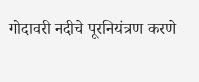गोदावरी नदीचे पूरनियंत्रण करणे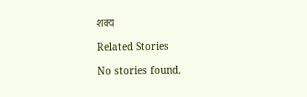शक्य

Related Stories

No stories found.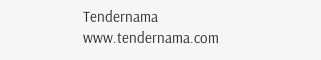Tendernama
www.tendernama.com